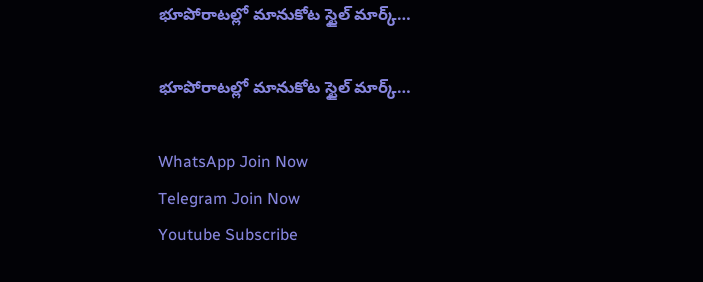భూపోరాటల్లో మానుకోట స్టైల్ మార్క్…

భూపోరాటల్లో మానుకోట స్టైల్ మార్క్…

WhatsApp Join Now
Telegram Join Now
Youtube Subscribe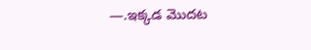—.ఇక్కడ మొదట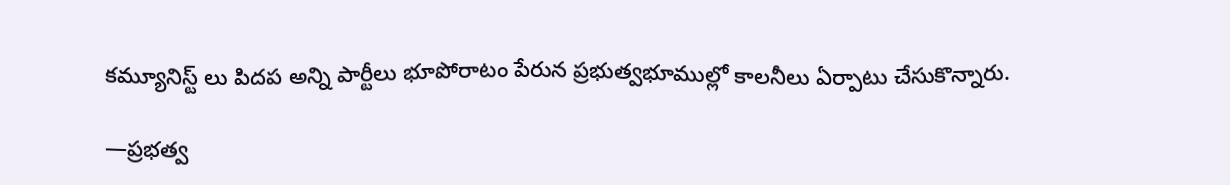కమ్యూనిస్ట్ లు పిదప అన్ని పార్టీలు భూపోరాటం పేరున ప్రభుత్వభూముల్లో కాలనీలు ఏర్పాటు చేసుకొన్నారు.

—ప్రభత్వ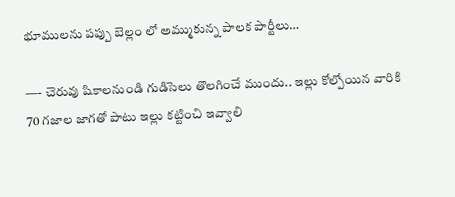భూములను పప్పు బెల్లం లో అమ్ముకున్న పాలక పార్టీలు…

—- చెరువు షికాలనుండి గుడిసెలు తొలగించే ముందు.. ఇల్లు కోల్పోయిన వారికి 70 గజాల జాగతో పాటు ఇల్లు కట్టించి ఇవ్వాలి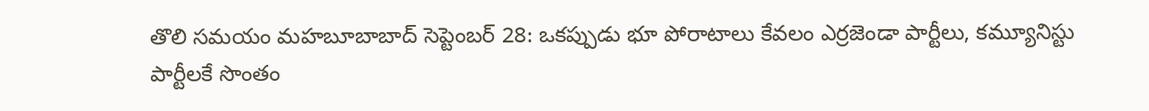తొలి సమయం మహబూబాబాద్ సెప్టెంబర్ 28: ఒకప్పుడు భూ పోరాటాలు కేవలం ఎర్రజెండా పార్టీలు, కమ్యూనిస్టు పార్టీలకే సొంతం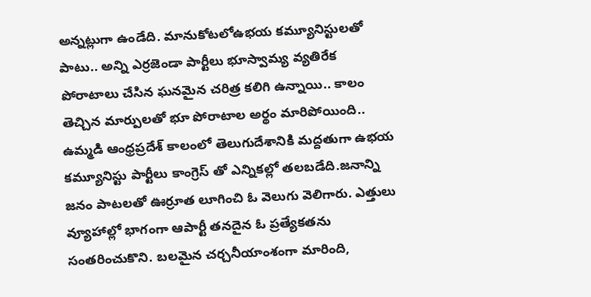అన్నట్లుగా ఉండేది. మానుకోటలోఉభయ కమ్యూనిస్టులతో పాటు.. అన్ని ఎర్రజెండా పార్టీలు భూస్వామ్య వ్యతిరేక పోరాటాలు చేసిన ఘనమైన చరిత్ర కలిగి ఉన్నాయి.. కాలం తెచ్చిన మార్పులతో భూ పోరాటాల అర్థం మారిపోయింది.. ఉమ్మడి ఆంధ్రప్రదేశ్ కాలంలో తెలుగుదేశానికి మద్దతుగా ఉభయ కమ్యూనిస్టు పార్టీలు కాంగ్రెస్ తో ఎన్నికల్లో తలబడేది.జనాన్ని జనం పాటలతో ఊర్రూత లూగించి ఓ వెలుగు వెలిగారు. ఎత్తులు వ్యూహాల్లో భాగంగా ఆపార్టీ తనదైన ఓ ప్రత్యేకతను సంతరించుకొని. బలమైన చర్చనీయాంశంగా మారింది,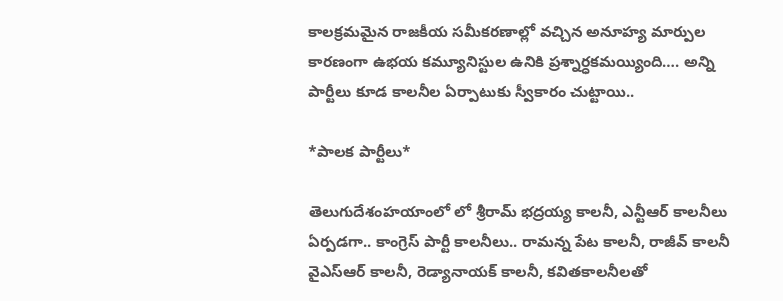కాలక్రమమైన రాజకీయ సమీకరణాల్లో వచ్చిన అనూహ్య మార్పుల కారణంగా ఉభయ కమ్యూనిస్టుల ఉనికి ప్రశ్నార్ధకమయ్యింది…. అన్ని పార్టీలు కూడ కాలనీల ఏర్పాటుకు స్వీకారం చుట్టాయి..

*పాలక పార్టీలు*

తెలుగుదేశంహయాంలో లో శ్రీరామ్ భద్రయ్య కాలనీ, ఎన్టీఆర్ కాలనీలు ఏర్పడగా.. కాంగ్రెస్ పార్టీ కాలనీలు.. రామన్న పేట కాలనీ, రాజీవ్ కాలనీ వైఎస్ఆర్ కాలనీ, రెడ్యానాయక్ కాలనీ, కవితకాలనీలతో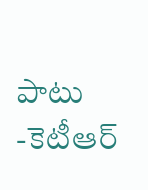పాటు -కెటీఆర్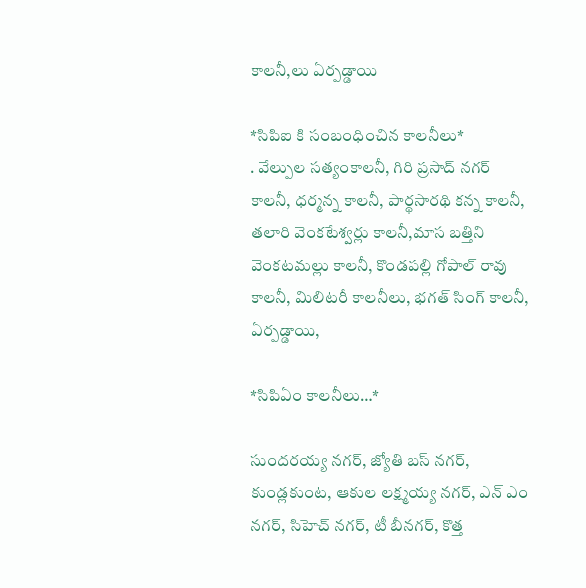కాలనీ,లు ఏర్పడ్డాయి

*సిపిఐ కి సంబంధించిన కాలనీలు*
. వేల్పుల సత్యంకాలనీ, గిరి ప్రసాద్ నగర్ కాలనీ, ధర్మన్న కాలనీ, పార్థసారథి కన్న కాలనీ, తలారి వెంకటేశ్వర్లు కాలనీ,మాస బత్తిని వెంకటమల్లు కాలనీ, కొండపల్లి గోపాల్ రావు కాలనీ, మిలిటరీ కాలనీలు, భగత్ సింగ్ కాలనీ, ఏర్పడ్డాయి,

*సిపిఏం కాలనీలు…*

సుందరయ్య నగర్, జ్యోతి బస్ నగర్, కుండ్లకుంట, ఆకుల లక్ష్మయ్య నగర్, ఎన్ ఎం నగర్, సిహెచ్ నగర్, టీ బీనగర్, కొత్త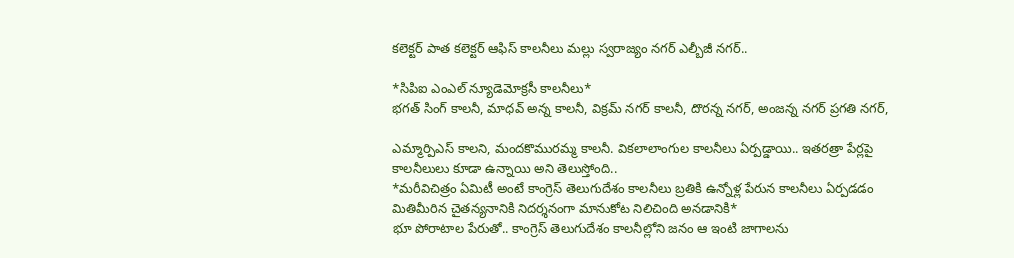కలెక్టర్ పాత కలెక్టర్ ఆఫిస్ కాలనీలు మల్లు స్వరాజ్యం నగర్ ఎల్బీజీ నగర్..

*సిపిఐ ఎంఎల్ న్యూడెమోక్రసీ కాలనీలు*
భగత్ సింగ్ కాలనీ, మాధవ్ అన్న కాలనీ, విక్రమ్ నగర్ కాలనీ, దొరన్న నగర్, అంజన్న నగర్ ప్రగతి నగర్,

ఎమ్మార్పిఎస్ కాలని, మందకొమురమ్మ కాలనీ. వికలాలాంగుల కాలనీలు ఏర్పడ్డాయి.. ఇతరత్రా పేర్లపై కాలనీలులు కూడా ఉన్నాయి అని తెలుస్తోంది..
*మరీవిచిత్రం ఏమిటీ అంటే కాంగ్రెస్ తెలుగుదేశం కాలనీలు బ్రతికి ఉన్నోళ్ల పేరున కాలనీలు ఏర్పడడం మితిమీరిన చైతన్యనానికి నిదర్శనంగా మానుకోట నిలిచింది అనడానికి*
భూ పోరాటాల పేరుతో.. కాంగ్రెస్ తెలుగుదేశం కాలనీల్లోని జనం ఆ ఇంటి జాగాలను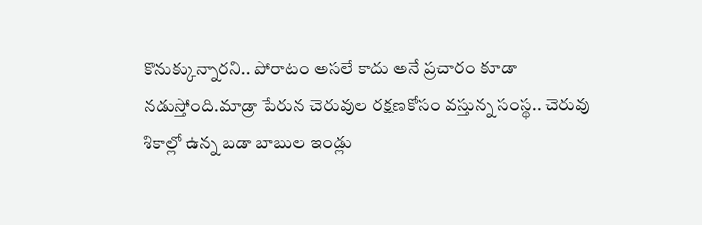కొనుక్కున్నారని.. పోరాటం అసలే కాదు అనే ప్రచారం కూడా నడుస్తోంది.మాడ్రా పేరున చెరువుల రక్షణకోసం వస్తున్న సంస్థ.. చెరువు శికాల్లో ఉన్న బడా బాబుల ఇండ్లు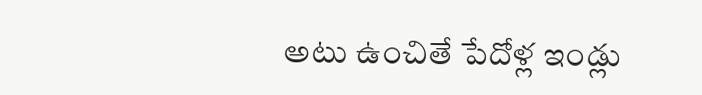అటు ఉంచితే పేదోళ్ల ఇండ్లు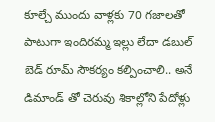కూల్చే ముందు వాళ్లకు 70 గజాలతో పాటుగా ఇందిరమ్మ ఇల్లు లేదా డబుల్ బెడ్ రూమ్ సౌకర్యం కల్పించాలి.. అనే డిమాండ్ తో చెరువు శికాల్లోని పేదోళ్లు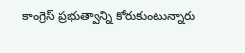కాంగ్రెస్ ప్రభుత్వాన్ని కోరుకుంటున్నారు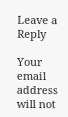Leave a Reply

Your email address will not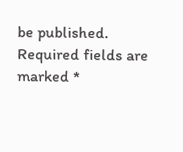be published. Required fields are marked *